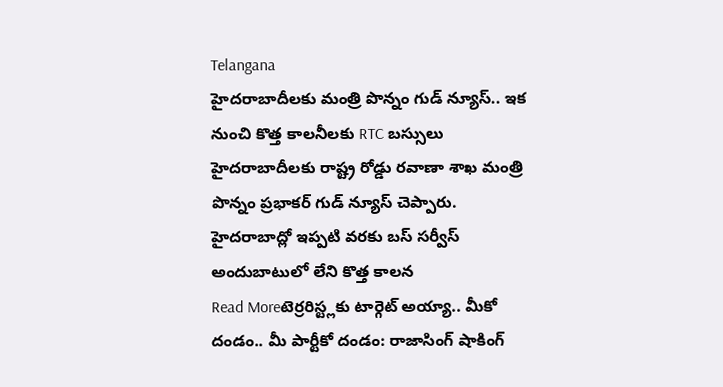Telangana
హైదరాబాదీలకు మంత్రి పొన్నం గుడ్ న్యూస్.. ఇక నుంచి కొత్త కాలనీలకు RTC బస్సులు
హైదరాబాదీలకు రాష్ట్ర రోడ్డు రవాణా శాఖ మంత్రి పొన్నం ప్రభాకర్ గుడ్ న్యూస్ చెప్పారు. హైదరాబాద్లో ఇప్పటి వరకు బస్ సర్వీస్ అందుబాటులో లేని కొత్త కాలన
Read Moreటెర్రరిస్ట్లకు టార్గెట్ అయ్యా.. మీకో దండం.. మీ పార్టీకో దండం: రాజాసింగ్ షాకింగ్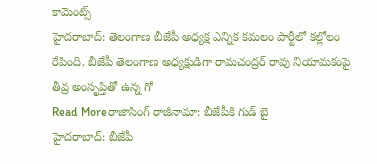కామెంట్స్
హైదరాబాద్: తెలంగాణ బీజేపీ అధ్యక్ష ఎన్నిక కమలం పార్టీలో కల్లోలం రేపింది. బీజేపీ తెలంగాణ అధ్యక్షుడిగా రామచంద్రర్ రావు నియామకంపై తీవ్ర అంసృప్తితో ఉన్న గో
Read Moreరాజాసింగ్ రాజీనామా: బీజేపీకి గుడ్ బై
హైదరాబాద్: బీజేపీ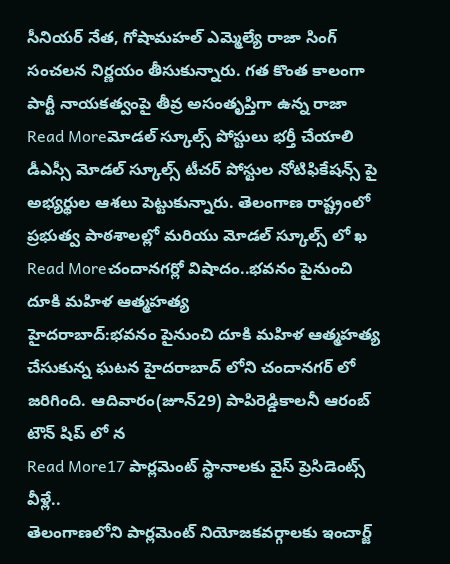సీనియర్ నేత, గోషామహల్ ఎమ్మెల్యే రాజా సింగ్ సంచలన నిర్ణయం తీసుకున్నారు. గత కొంత కాలంగా పార్టీ నాయకత్వంపై తీవ్ర అసంతృప్తిగా ఉన్న రాజా
Read Moreమోడల్ స్కూల్స్ పోస్టులు భర్తీ చేయాలి
డీఎస్సీ మోడల్ స్కూల్స్ టీచర్ పోస్టుల నోటిఫికేషన్స్ పై అభ్యర్థుల ఆశలు పెట్టుకున్నారు. తెలంగాణ రాష్ట్రంలో ప్రభుత్వ పాఠశాలల్లో మరియు మోడల్ స్కూల్స్ లో ఖ
Read Moreచందానగర్లో విషాదం..భవనం పైనుంచి దూకి మహిళ ఆత్మహత్య
హైదరాబాద్:భవనం పైనుంచి దూకి మహిళ ఆత్మహత్య చేసుకున్న ఘటన హైదరాబాద్ లోని చందానగర్ లో జరిగింది. ఆదివారం(జూన్29) పాపిరెడ్డికాలనీ ఆరంబ్ టౌన్ షిప్ లో న
Read More17 పార్లమెంట్ స్థానాలకు వైస్ ప్రెసిడెంట్స్ వీళ్లే..
తెలంగాణలోని పార్లమెంట్ నియోజకవర్గాలకు ఇంచార్జ్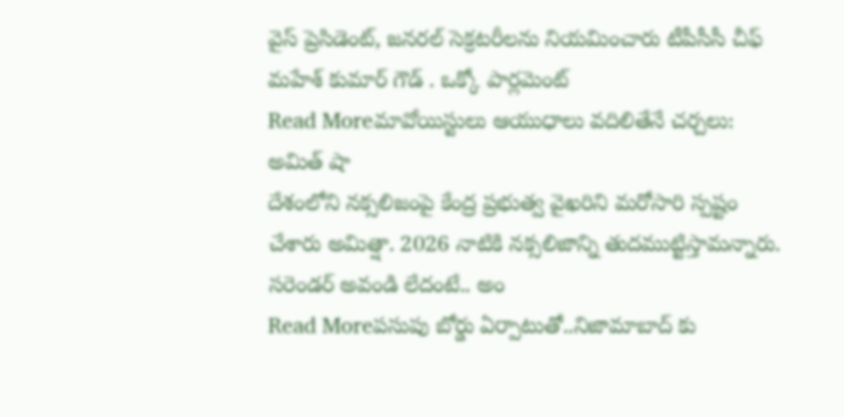వైస్ ప్రెసిడెంట్, జనరల్ సెక్రటరీలను నియమించారు టీపీసీసీ చీఫ్ మహేశ్ కుమార్ గౌడ్ . ఒక్కో పార్లమెంట్
Read Moreమావోయిస్టులు ఆయుధాలు వదిలితేనే చర్చలు: అమిత్ షా
దేశంలోని నక్సలిజంపై కేంద్ర ప్రభుత్వ వైఖరిని మరోసారి స్పష్టం చేశారు అమిత్షా. 2026 నాటికి నక్సలిజాన్ని తుదముట్టిస్తామన్నారు. సరెండర్ అవండి లేదంటే.. అం
Read Moreపసుపు బోర్డు ఏర్పాటుతో..నిజామాబాద్ కు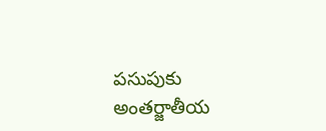పసుపుకు అంతర్జాతీయ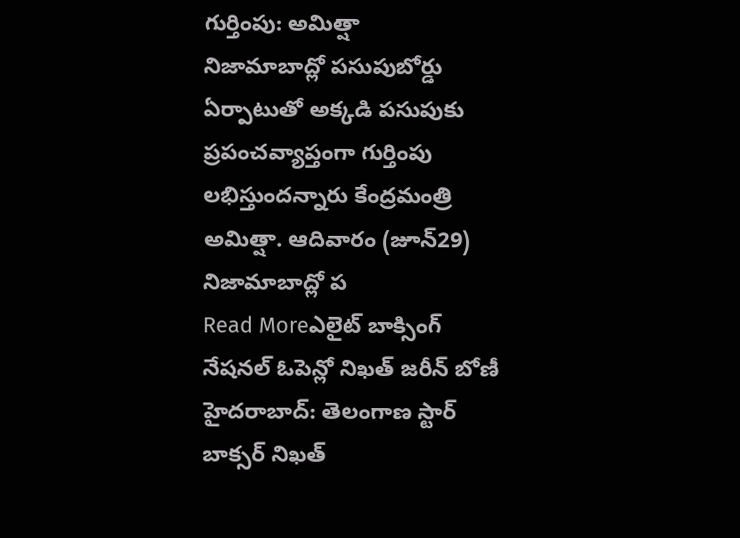గుర్తింపు: అమిత్షా
నిజామాబాద్లో పసుపుబోర్డు ఏర్పాటుతో అక్కడి పసుపుకు ప్రపంచవ్యాప్తంగా గుర్తింపు లభిస్తుందన్నారు కేంద్రమంత్రి అమిత్షా. ఆదివారం (జూన్29) నిజామాబాద్లో ప
Read Moreఎలైట్ బాక్సింగ్ నేషనల్ ఓపెన్లో నిఖత్ జరీన్ బోణీ
హైదరాబాద్: తెలంగాణ స్టార్ బాక్సర్ నిఖత్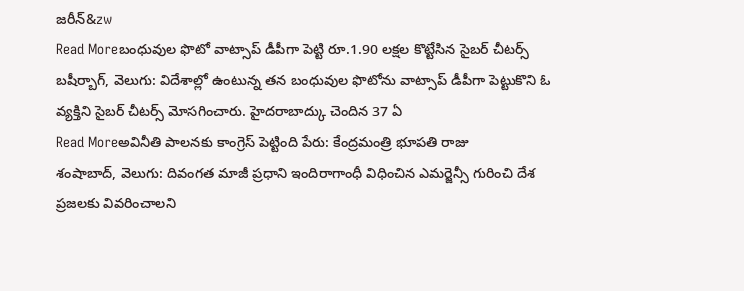జరీన్&zw
Read Moreబంధువుల ఫొటో వాట్సాప్ డీపీగా పెట్టి రూ.1.90 లక్షల కొట్టేసిన సైబర్ చీటర్స్
బషీర్బాగ్, వెలుగు: విదేశాల్లో ఉంటున్న తన బంధువుల ఫొటోను వాట్సాప్ డీపీగా పెట్టుకొని ఓ వ్యక్తిని సైబర్ చీటర్స్ మోసగించారు. హైదరాబాద్కు చెందిన 37 ఏ
Read Moreఅవినీతి పాలనకు కాంగ్రెస్ పెట్టింది పేరు: కేంద్రమంత్రి భూపతి రాజు
శంషాబాద్, వెలుగు: దివంగత మాజీ ప్రధాని ఇందిరాగాంధీ విధించిన ఎమర్జెన్సీ గురించి దేశ ప్రజలకు వివరించాలని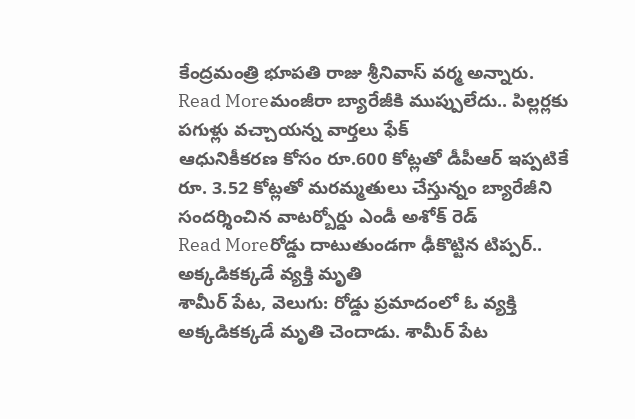కేంద్రమంత్రి భూపతి రాజు శ్రీనివాస్ వర్మ అన్నారు.
Read Moreమంజీరా బ్యారేజీకి ముప్పులేదు.. పిల్లర్లకు పగుళ్లు వచ్చాయన్న వార్తలు ఫేక్
ఆధునికీకరణ కోసం రూ.600 కోట్లతో డీపీఆర్ ఇప్పటికే రూ. 3.52 కోట్లతో మరమ్మతులు చేస్తున్నం బ్యారేజీని సందర్శించిన వాటర్బోర్డు ఎండీ అశోక్ రెడ్
Read Moreరోడ్డు దాటుతుండగా ఢీకొట్టిన టిప్పర్.. అక్కడికక్కడే వ్యక్తి మృతి
శామీర్ పేట, వెలుగు: రోడ్డు ప్రమాదంలో ఓ వ్యక్తి అక్కడికక్కడే మృతి చెందాడు. శామీర్ పేట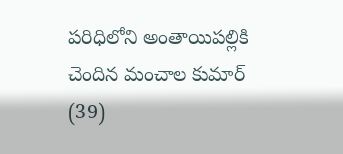పరిధిలోని అంతాయిపల్లికి చెందిన మంచాల కుమార్ (39)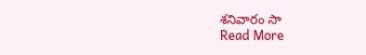శనివారం సా
Read More